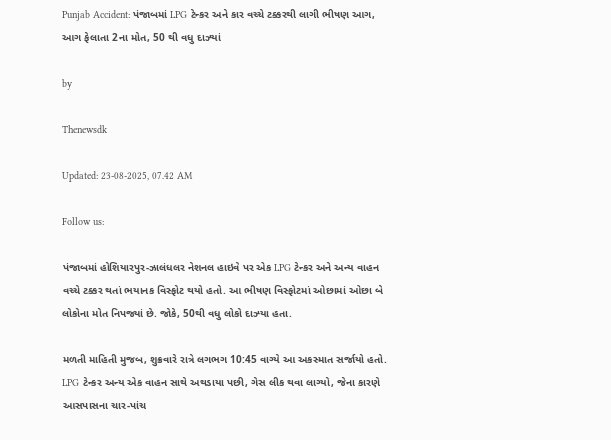Punjab Accident: પંજાબમાં LPG ટેન્કર અને કાર વચ્ચે ટક્કરથી લાગી ભીષણ આગ, આગ ફેલાતા 2ના મોત, 50 થી વધુ દાઝ્યાં

by

Thenewsdk

Updated: 23-08-2025, 07.42 AM

Follow us:

પંજાબમાં હોશિયારપુર-ઝાલંધલર નેશનલ હાઇવે પર એક LPG ટેન્કર અને અન્ય વાહન વચ્ચે ટક્કર થતાં ભયાનક વિસ્ફોટ થયો હતો. આ ભીષણ વિસ્ફોટમાં ઓછામાં ઓછા બે લોકોના મોત નિપજ્યાં છે. જોકે, 50થી વધુ લોકો દાઝ્યા હતા.

મળતી માહિતી મુજબ, શુક્રવારે રાત્રે લગભગ 10:45 વાગ્યે આ અકસ્માત સર્જાયો હતો. LPG ટેન્કર અન્ય એક વાહન સાથે અથડાયા પછી, ગેસ લીક થવા લાગ્યો, જેના કારણે આસપાસના ચાર-પાંચ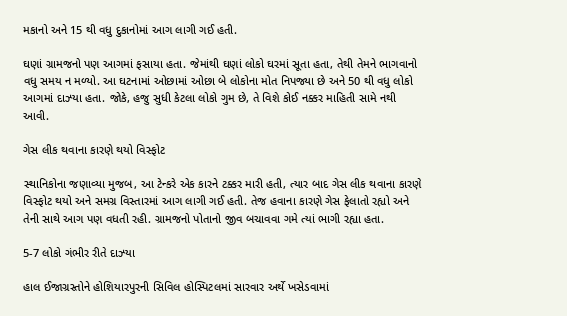મકાનો અને 15 થી વધુ દુકાનોમાં આગ લાગી ગઈ હતી.

ઘણાં ગ્રામજનો પણ આગમાં ફસાયા હતા. જેમાંથી ઘણાં લોકો ઘરમાં સૂતા હતા, તેથી તેમને ભાગવાનો વધુ સમય ન મળ્યો. આ ઘટનામાં ઓછામાં ઓછા બે લોકોના મોત નિપજ્યા છે અને 50 થી વધુ લોકો આગમાં દાઝ્યા હતા. જોકે, હજુ સુધી કેટલા લોકો ગુમ છે, તે વિશે કોઈ નક્કર માહિતી સામે નથી આવી.

ગેસ લીક થવાના કારણે થયો વિસ્ફોટ

સ્થાનિકોના જણાવ્યા મુજબ, આ ટેન્કરે એક કારને ટક્કર મારી હતી, ત્યાર બાદ ગેસ લીક થવાના કારણે વિસ્ફોટ થયો અને સમગ્ર વિસ્તારમાં આગ લાગી ગઈ હતી. તેજ હવાના કારણે ગેસ ફેલાતો રહ્યો અને તેની સાથે આગ પણ વધતી રહી. ગ્રામજનો પોતાનો જીવ બચાવવા ગમે ત્યાં ભાગી રહ્યા હતા.

5-7 લોકો ગંભીર રીતે દાઝ્યા

હાલ ઈજાગ્રસ્તોને હોશિયારપુરની સિવિલ હોસ્પિટલમાં સારવાર અર્થે ખસેડવામાં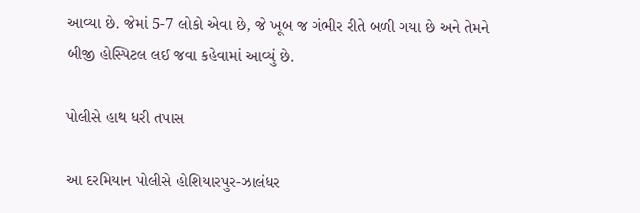આવ્યા છે. જેમાં 5-7 લોકો એવા છે, જે ખૂબ જ ગંભીર રીતે બળી ગયા છે અને તેમને બીજી હોસ્પિટલ લઈ જવા કહેવામાં આવ્યું છે.

પોલીસે હાથ ધરી તપાસ

આ દરમિયાન પોલીસે હોશિયારપુર-ઝાલંધર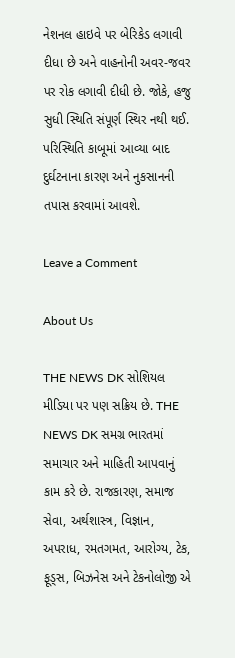નેશનલ હાઇવે પર બેરિકેડ લગાવી દીધા છે અને વાહનોની અવર-જવર પર રોક લગાવી દીધી છે. જોકે, હજુ સુધી સ્થિતિ સંપૂર્ણ સ્થિર નથી થઈ. પરિસ્થિતિ કાબૂમાં આવ્યા બાદ દુર્ઘટનાના કારણ અને નુકસાનની તપાસ કરવામાં આવશે.

Leave a Comment

About Us

THE NEWS DK સોશિયલ મીડિયા પર પણ સક્રિય છે. THE NEWS DK સમગ્ર ભારતમાં સમાચાર અને માહિતી આપવાનું કામ કરે છે. રાજકારણ, સમાજ સેવા, અર્થશાસ્ત્ર, વિજ્ઞાન, અપરાધ, રમતગમત, આરોગ્ય, ટેક, ફૂડ્સ, બિઝનેસ અને ટેકનોલોજી એ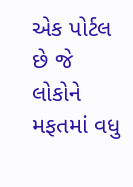એક પોર્ટલ છે જે લોકોને મફતમાં વધુ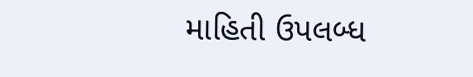માહિતી ઉપલબ્ધ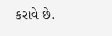કરાવે છે.